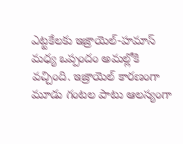ఎట్టకేలకు ఇజ్రాయెల్-హమాస్ మధ్య ఒప్పందం అమల్లోకి వచ్చింది. ఇజ్రాయెల్ కారణంగా మూడు గంటల పాటు ఆలస్యంగా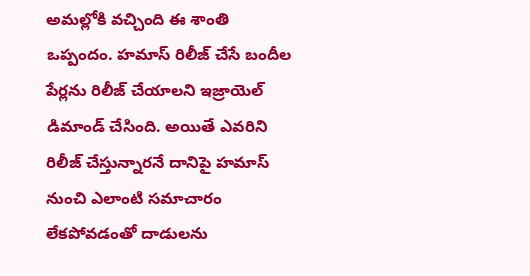అమల్లోకి వచ్చింది ఈ శాంతి ఒప్పందం. హమాస్ రిలీజ్ చేసే బందీల పేర్లను రిలీజ్ చేయాలని ఇజ్రాయెల్ డిమాండ్ చేసింది. అయితే ఎవరిని రిలీజ్ చేస్తున్నారనే దానిపై హమాస్ నుంచి ఎలాంటి సమాచారం లేకపోవడంతో దాడులను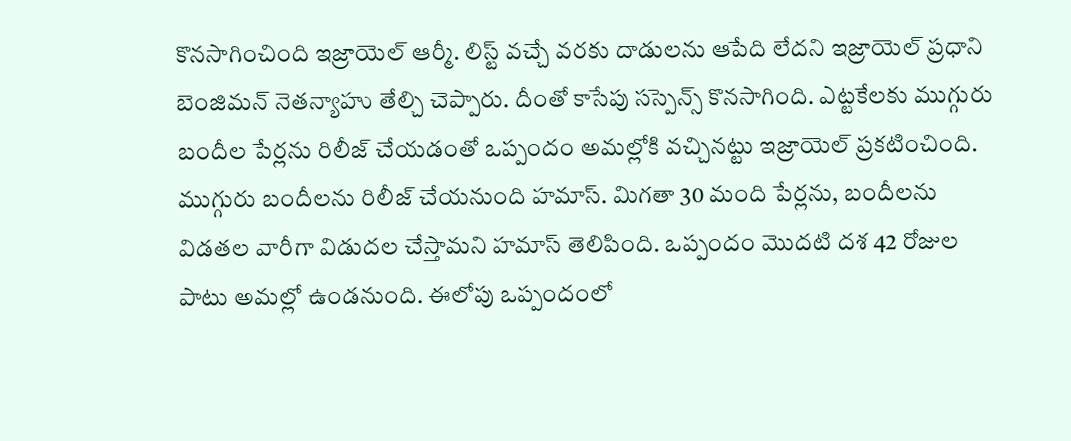కొనసాగించింది ఇజ్రాయెల్ ఆర్మీ. లిస్ట్ వచ్చే వరకు దాడులను ఆపేది లేదని ఇజ్రాయెల్ ప్రధాని బెంజిమన్ నెతన్యాహు తేల్చి చెప్పారు. దీంతో కాసేపు సస్పెన్స్ కొనసాగింది. ఎట్టకేలకు ముగ్గురు బందీల పేర్లను రిలీజ్ చేయడంతో ఒప్పందం అమల్లోకి వచ్చినట్టు ఇజ్రాయెల్ ప్రకటించింది.
ముగ్గురు బందీలను రిలీజ్ చేయనుంది హమాస్. మిగతా 30 మంది పేర్లను, బందీలను విడతల వారీగా విడుదల చేస్తామని హమాస్ తెలిపింది. ఒప్పందం మొదటి దశ 42 రోజుల పాటు అమల్లో ఉండనుంది. ఈలోపు ఒప్పందంలో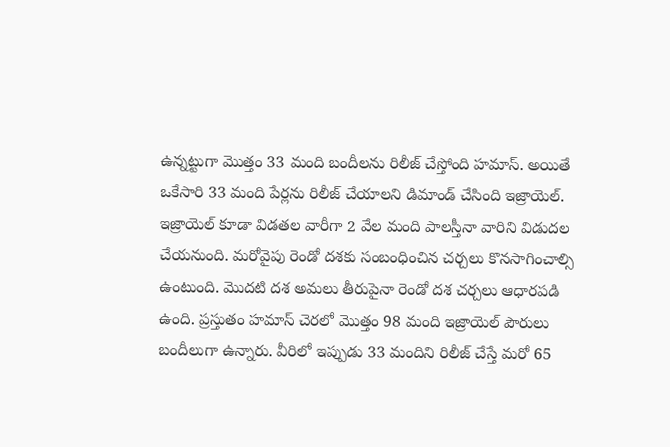ఉన్నట్టుగా మొత్తం 33 మంది బందీలను రిలీజ్ చేస్తోంది హమాస్. అయితే ఒకేసారి 33 మంది పేర్లను రిలీజ్ చేయాలని డిమాండ్ చేసింది ఇజ్రాయెల్.
ఇజ్రాయెల్ కూడా విడతల వారీగా 2 వేల మంది పాలస్తీనా వారిని విడుదల చేయనుంది. మరోవైపు రెండో దశకు సంబంధించిన చర్చలు కొనసాగించాల్సి ఉంటుంది. మొదటి దశ అమలు తీరుపైనా రెండో దశ చర్చలు ఆధారపడి ఉంది. ప్రస్తుతం హమాస్ చెరలో మొత్తం 98 మంది ఇజ్రాయెల్ పౌరులు బందీలుగా ఉన్నారు. వీరిలో ఇప్పుడు 33 మందిని రిలీజ్ చేస్తే మరో 65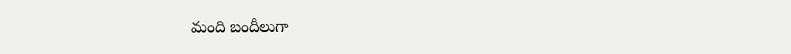మంది బందీలుగా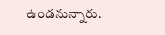ఉండనున్నారు.